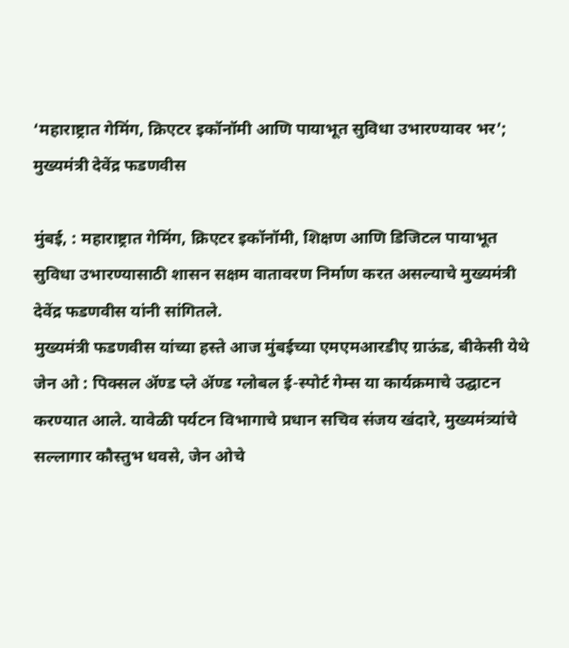‘महाराष्ट्रात गेमिंग, क्रिएटर इकॉनॉमी आणि पायाभूत सुविधा उभारण्यावर भर’; मुख्यमंत्री देवेंद्र फडणवीस

मुंबई, : महाराष्ट्रात गेमिंग, क्रिएटर इकॉनॉमी, शिक्षण आणि डिजिटल पायाभूत सुविधा उभारण्यासाठी शासन सक्षम वातावरण निर्माण करत असल्याचे मुख्यमंत्री देवेंद्र फडणवीस यांनी सांगितले.
मुख्यमंत्री फडणवीस यांच्या हस्ते आज मुंबईच्या एमएमआरडीए ग्राऊंड, बीकेसी येथे जेन ओ : पिक्सल ॲण्ड प्ले ॲण्ड ग्लोबल ई-स्पोर्ट गेम्स या कार्यक्रमाचे उद्घाटन करण्यात आले. यावेळी पर्यटन विभागाचे प्रधान सचिव संजय खंदारे, मुख्यमंत्र्यांचे सल्लागार कौस्तुभ धवसे, जेन ओचे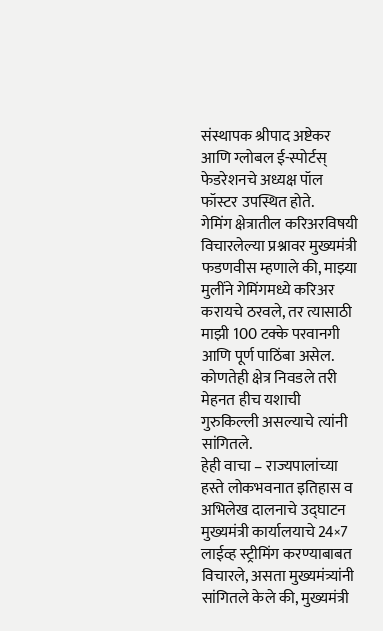संस्थापक श्रीपाद अष्टेकर आणि ग्लोबल ई-स्पोर्टस् फेडरेशनचे अध्यक्ष पॉल फॉस्टर उपस्थित होते.
गेमिंग क्षेत्रातील करिअरविषयी विचारलेल्या प्रश्नावर मुख्यमंत्री फडणवीस म्हणाले की, माझ्या मुलींने गेमिंगमध्ये करिअर करायचे ठरवले, तर त्यासाठी माझी 100 टक्के परवानगी आणि पूर्ण पाठिंबा असेल. कोणतेही क्षेत्र निवडले तरी मेहनत हीच यशाची गुरुकिल्ली असल्याचे त्यांनी सांगितले.
हेही वाचा – राज्यपालांच्या हस्ते लोकभवनात इतिहास व अभिलेख दालनाचे उद्घाटन
मुख्यमंत्री कार्यालयाचे 24×7 लाईव्ह स्ट्रीमिंग करण्याबाबत विचारले, असता मुख्यमंत्र्यांनी सांगितले केले की, मुख्यमंत्री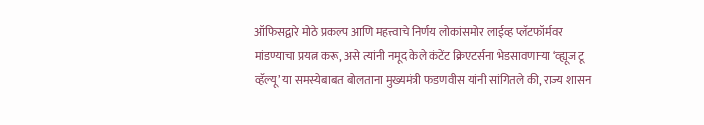ऑफिसद्वारे मोठे प्रकल्प आणि महत्त्वाचे निर्णय लोकांसमोर लाईव्ह प्लॅटफॉर्मवर मांडण्याचा प्रयत्न करू, असे त्यांनी नमूद केले कंटेंट क्रिएटर्सना भेडसावणाऱ्या ‘व्ह्यूज टू व्हॅल्यू’ या समस्येबाबत बोलताना मुख्यमंत्री फडणवीस यांनी सांगितले की, राज्य शासन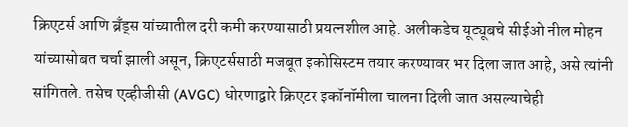क्रिएटर्स आणि ब्रँड्स यांच्यातील दरी कमी करण्यासाठी प्रयत्नशील आहे. अलीकडेच यूट्यूबचे सीईओ नील मोहन यांच्यासोबत चर्चा झाली असून, क्रिएटर्ससाठी मजबूत इकोसिस्टम तयार करण्यावर भर दिला जात आहे, असे त्यांनी सांगितले. तसेच एव्हीजीसी (AVGC) धोरणाद्वारे क्रिएटर इकॉनॉमीला चालना दिली जात असल्याचेही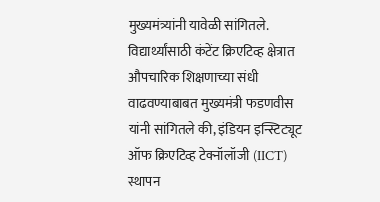मुख्यमंत्र्यांनी यावेळी सांगितले.
विद्यार्थ्यांसाठी कंटेंट क्रिएटिव्ह क्षेत्रात औपचारिक शिक्षणाच्या संधी वाढवण्याबाबत मुख्यमंत्री फडणवीस यांनी सांगितले की, इंडियन इन्स्टिट्यूट ऑफ क्रिएटिव्ह टेक्नॉलॉजी (IICT) स्थापन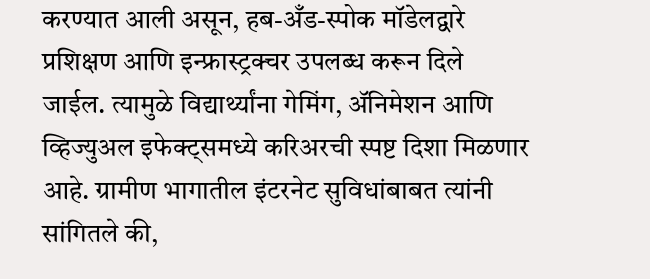करण्यात आली असून, हब-अँड-स्पोक मॉडेलद्वारे प्रशिक्षण आणि इन्फ्रास्ट्रक्चर उपलब्ध करून दिले जाईल. त्यामुळे विद्यार्थ्यांना गेमिंग, ॲनिमेशन आणि व्हिज्युअल इफेक्ट्समध्ये करिअरची स्पष्ट दिशा मिळणार आहे. ग्रामीण भागातील इंटरनेट सुविधांबाबत त्यांनी सांगितले की,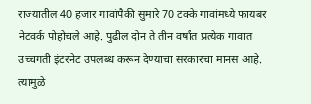राज्यातील 40 हजार गावांपैकी सुमारे 70 टक्के गावांमध्ये फायबर नेटवर्क पोहोचले आहे. पुढील दोन ते तीन वर्षांत प्रत्येक गावात उच्चगती इंटरनेट उपलब्ध करून देण्याचा सरकारचा मानस आहे. त्यामुळे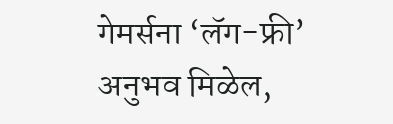गेमर्सना ‘लॅग-फ्री’ अनुभव मिळेल,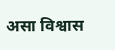असा विश्वास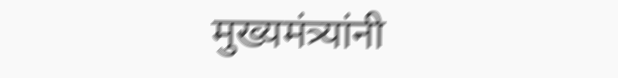मुख्यमंत्र्यांनी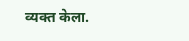व्यक्त केला.